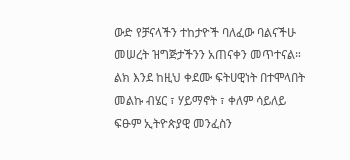ውድ የቻናላችን ተከታዮች ባለፈው ባልናችሁ መሠረት ዝግጅታችንን አጠናቀን መጥተናል። ልክ እንደ ከዚህ ቀደሙ ፍትሀዊነት በተሞላበት መልኩ ብሄር ፣ ሃይማኖት ፣ ቀለም ሳይለይ ፍፁም ኢትዮጵያዊ መንፈስን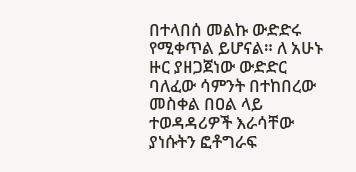በተላበሰ መልኩ ውድድሩ የሚቀጥል ይሆናል። ለ አሁኑ ዙር ያዘጋጀነው ውድድር ባለፈው ሳምንት በተከበረው መስቀል በዐል ላይ ተወዳዳሪዎች እራሳቸው ያነሱትን ፎቶግራፍ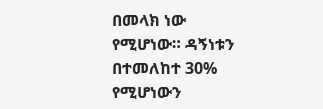በመላክ ነው የሚሆነው። ዳኝነቱን በተመለከተ 30% የሚሆነውን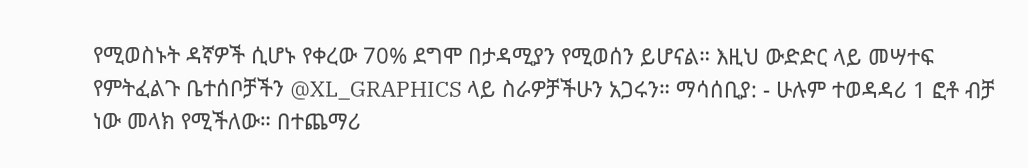የሚወስኑት ዳኛዎች ሲሆኑ የቀረው 70% ደግሞ በታዳሚያን የሚወሰን ይሆናል። እዚህ ውድድር ላይ መሣተፍ የምትፈልጉ ቤተሰቦቻችን @XL_GRAPHICS ላይ ስራዎቻችሁን አጋሩን። ማሳሰቢያ: - ሁሉም ተወዳዳሪ 1 ፎቶ ብቻ ነው መላክ የሚችለው። በተጨማሪ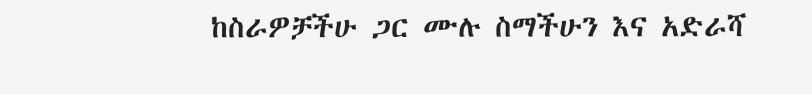ከስራዎቻችሁ ጋር ሙሉ ስማችሁን እና አድራሻ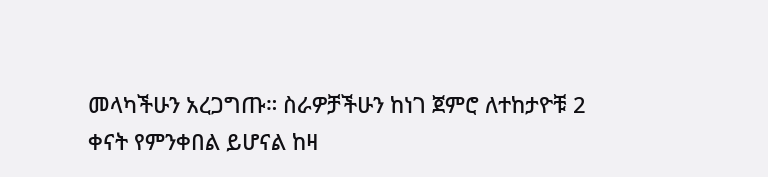መላካችሁን አረጋግጡ። ስራዎቻችሁን ከነገ ጀምሮ ለተከታዮቹ 2 ቀናት የምንቀበል ይሆናል ከዛ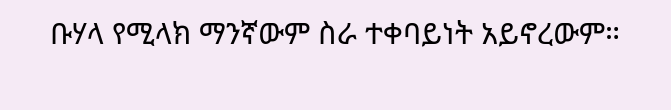ቡሃላ የሚላክ ማንኛውም ስራ ተቀባይነት አይኖረውም።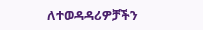ለተወዳዳሪዎቻችን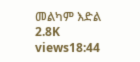መልካም እድል 2.8K views18:44